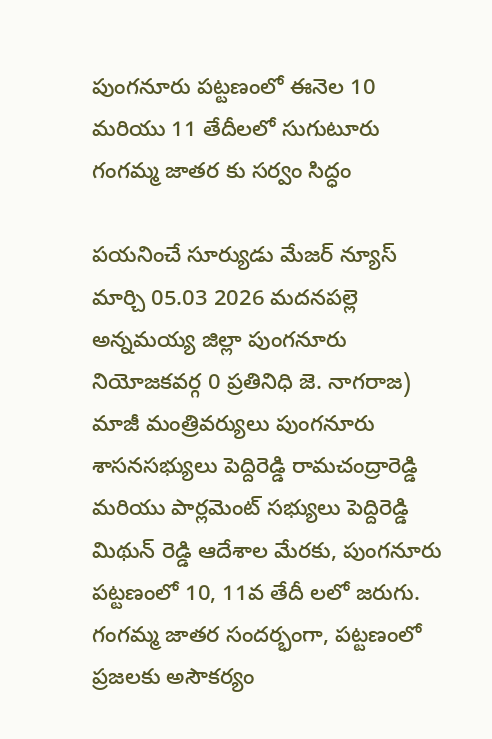పుంగనూరు పట్టణంలో ఈనెల 10 మరియు 11 తేదీలలో సుగుటూరు గంగమ్మ జాతర కు సర్వం సిద్ధం

పయనించే సూర్యుడు మేజర్ న్యూస్ మార్చి 05.03 2026 మదనపల్లె అన్నమయ్య జిల్లా పుంగనూరు నియోజకవర్గ 0 ప్రతినిధి జె. నాగరాజ) మాజీ మంత్రివర్యులు పుంగనూరు శాసనసభ్యులు పెద్దిరెడ్డి రామచంద్రారెడ్డి మరియు పార్లమెంట్ సభ్యులు పెద్దిరెడ్డి మిథున్ రెడ్డి ఆదేశాల మేరకు, పుంగనూరు పట్టణంలో 10, 11వ తేదీ లలో జరుగు. గంగమ్మ జాతర సందర్భంగా, పట్టణంలో ప్రజలకు అసౌకర్యం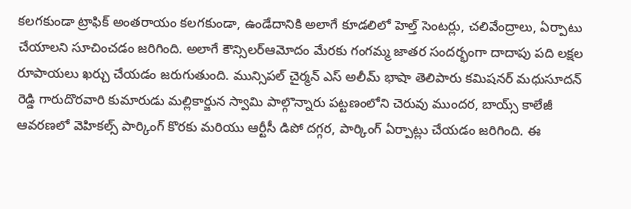కలగకుండా ట్రాఫిక్ అంతరాయం కలగకుండా, ఉండేదానికి అలాగే కూడలిలో హెల్త్ సెంటర్లు, చలివేంద్రాలు, ఏర్పాటు చేయాలని సూచించడం జరిగింది. అలాగే కౌన్సిలర్ఆమోదం మేరకు గంగమ్మ జాతర సందర్భంగా దాదాపు పది లక్షల రూపాయలు ఖర్చు చేయడం జరుగుతుంది. మున్సిపల్ చైర్మన్ ఎస్ అలీమ్ భాషా తెలిపారు కమిషనర్ మధుసూదన్ రెడ్డి గారుదొరవారి కుమారుడు మల్లికార్జున స్వామి పాల్గొన్నారు పట్టణంలోని చెరువు ముందర, బాయ్స్ కాలేజీ ఆవరణలో వెహికల్స్ పార్కింగ్ కొరకు మరియు ఆర్టీసీ డిపో దగ్గర, పార్కింగ్ ఏర్పాట్లు చేయడం జరిగింది. ఈ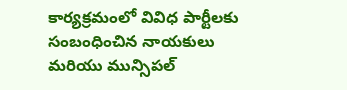కార్యక్రమంలో వివిధ పార్టీలకు సంబంధించిన నాయకులు మరియు మున్సిపల్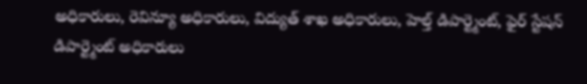అధికారులు, రెవిన్యూ అధికారులు, విద్యుత్ శాఖ అధికారులు, హెల్త్ డిపార్ట్మెంట్, ఫైర్ స్టేషన్ డిపార్ట్మెంట్ అధికారులు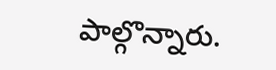పాల్గొన్నారు.